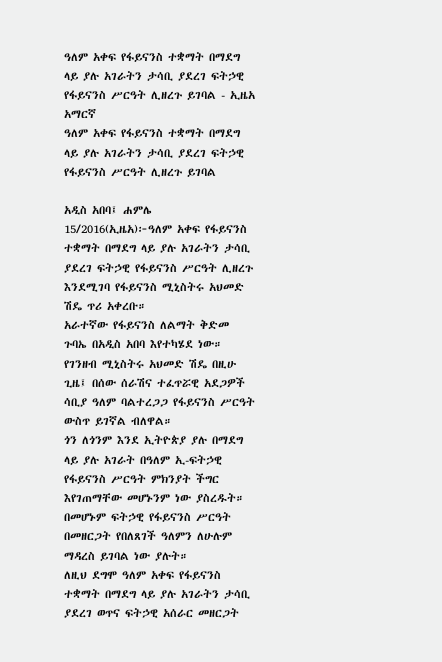ዓለም አቀፍ የፋይናንስ ተቋማት በማደግ ላይ ያሉ አገራትን ታሳቢ ያደረገ ፍትኃዊ የፋይናንስ ሥርዓት ሊዘረጉ ይገባል - ኢዜአ አማርኛ
ዓለም አቀፍ የፋይናንስ ተቋማት በማደግ ላይ ያሉ አገራትን ታሳቢ ያደረገ ፍትኃዊ የፋይናንስ ሥርዓት ሊዘረጉ ይገባል

አዲስ አበባ፤ ሐምሌ 15/2016(ኢዜአ)፦ዓለም አቀፍ የፋይናንስ ተቋማት በማደግ ላይ ያሉ አገራትን ታሳቢ ያደረገ ፍትኃዊ የፋይናንስ ሥርዓት ሊዘረጉ እንደሚገባ የፋይናንስ ሚኒስትሩ አህመድ ሽዴ ጥሪ አቀረቡ።
አራተኛው የፋይናንስ ለልማት ቅድመ ጉባኤ በአዲስ አበባ እየተካሄደ ነው።
የገንዘብ ሚኒስትሩ አህመድ ሽዴ በዚሁ ጊዜ፤ በሰው ሰራሽና ተፈጥሯዊ አደጋዎች ሳቢያ ዓለም ባልተረጋጋ የፋይናንስ ሥርዓት ውስጥ ይገኛል ብለዋል።
ጎን ለጎንም እንደ ኢትዮጵያ ያሉ በማደግ ላይ ያሉ አገራት በዓለም ኢ-ፍትኃዊ የፋይናንስ ሥርዓት ምክንያት ችግር እየገጠማቸው መሆኑንም ነው ያስረዱት።
በመሆኑም ፍትኃዊ የፋይናንስ ሥርዓት በመዘርጋት የበለጸገች ዓለምን ለሁሉም ማዳረስ ይገባል ነው ያሉት።
ለዚህ ደግሞ ዓለም አቀፍ የፋይናንስ ተቋማት በማደግ ላይ ያሉ አገራትን ታሳቢ ያደረገ ወጥና ፍትኃዊ አሰራር መዘርጋት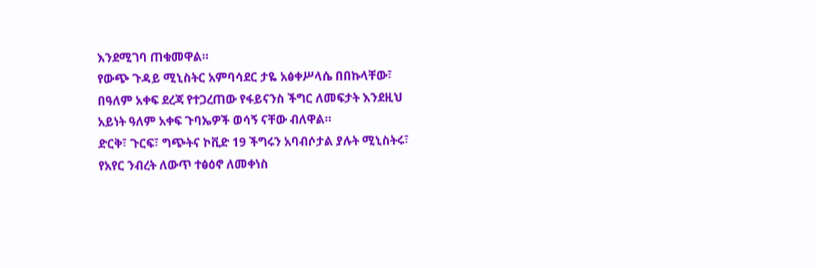እንደሚገባ ጠቁመዋል።
የውጭ ጉዳይ ሚኒስትር አምባሳደር ታዬ አፅቀሥላሴ በበኩላቸው፣ በዓለም አቀፍ ደረጃ የተጋረጠው የፋይናንስ ችግር ለመፍታት እንደዚህ አይነት ዓለም አቀፍ ጉባኤዎች ወሳኝ ናቸው ብለዋል።
ድርቅ፣ ጉርፍ፣ ግጭትና ኮቪድ 19 ችግሩን አባብሶታል ያሉት ሚኒስትሩ፣ የአየር ንብረት ለውጥ ተፅዕኖ ለመቀነስ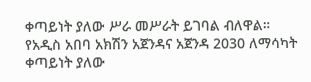ቀጣይነት ያለው ሥራ መሥራት ይገባል ብለዋል።
የአዲስ አበባ አክሽን አጀንዳና አጀንዳ 2030 ለማሳካት ቀጣይነት ያለው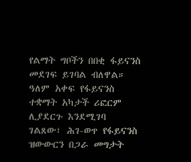የልማት ግቦችን በበቂ ፋይናንስ መደገፍ ይገባል ብለዋል።
ዓለም አቀፍ የፋይናንስ ተቋማት አካታች ሪፎርም ሊያደርጉ እንደሚገባ ገልጸው፣ ሕገ-ወጥ የፋይናንስ ዝውውርን በጋራ መግታት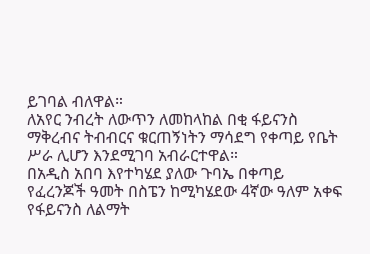ይገባል ብለዋል።
ለአየር ንብረት ለውጥን ለመከላከል በቂ ፋይናንስ ማቅረብና ትብብርና ቁርጠኝነትን ማሳደግ የቀጣይ የቤት ሥራ ሊሆን እንደሚገባ አብራርተዋል።
በአዲስ አበባ እየተካሄደ ያለው ጉባኤ በቀጣይ የፈረንጆች ዓመት በስፔን ከሚካሄደው 4ኛው ዓለም አቀፍ የፋይናንስ ለልማት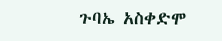ጉባኤ አስቀድሞ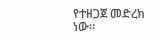የተዘጋጀ መድረክ ነው።